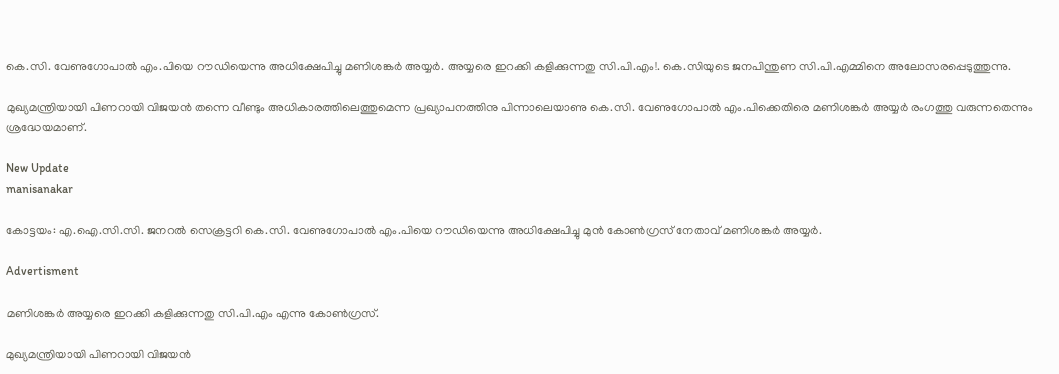കെ.സി. വേണുഗോപാല്‍ എം.പിയെ റൗഡിയെന്നു അധിക്ഷേപിച്ചു മണിശങ്കര്‍ അയ്യര്‍. അയ്യരെ ഇറക്കി കളിക്കുന്നതു സി.പി.എം!. കെ.സിയുടെ ജനപിന്തുണ സി.പി.എമ്മിനെ അലോസരപ്പെടുത്തുന്നു.

മുഖ്യമന്ത്രിയായി പിണറായി വിജയന്‍ തന്നെ വീണ്ടും അധികാരത്തിലെത്തുമെന്ന പ്രഖ്യാപനത്തിനു പിന്നാലെയാണു കെ.സി. വേണുഗോപാല്‍ എം.പിക്കെതിരെ മണിശങ്കര്‍ അയ്യര്‍ രംഗത്തു വരുന്നതെന്നും ശ്രദ്ധേയമാണ്.

New Update
manisanakar

കോട്ടയം: എ.ഐ.സി.സി. ജനറല്‍ സെക്രട്ടറി കെ.സി. വേണുഗോപാല്‍ എം.പിയെ റൗഡിയെന്നു അധിക്ഷേപിച്ചു മുന്‍ കോണ്‍ഗ്രസ് നേതാവ് മണിശങ്കര്‍ അയ്യര്‍.

Advertisment

മണിശങ്കര്‍ അയ്യരെ ഇറക്കി കളിക്കുന്നതു സി.പി.എം എന്നു കോണ്‍ഗ്രസ്.

മുഖ്യമന്ത്രിയായി പിണറായി വിജയന്‍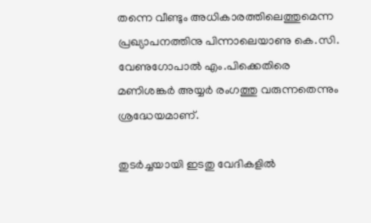തന്നെ വീണ്ടും അധികാരത്തിലെത്തുമെന്ന പ്രഖ്യാപനത്തിനു പിന്നാലെയാണു കെ.സി. വേണുഗോപാല്‍ എം.പിക്കെതിരെ മണിശങ്കര്‍ അയ്യര്‍ രംഗത്തു വരുന്നതെന്നും ശ്രദ്ധേയമാണ്.

തുടര്‍ച്ചയായി ഇടതു വേദികളില്‍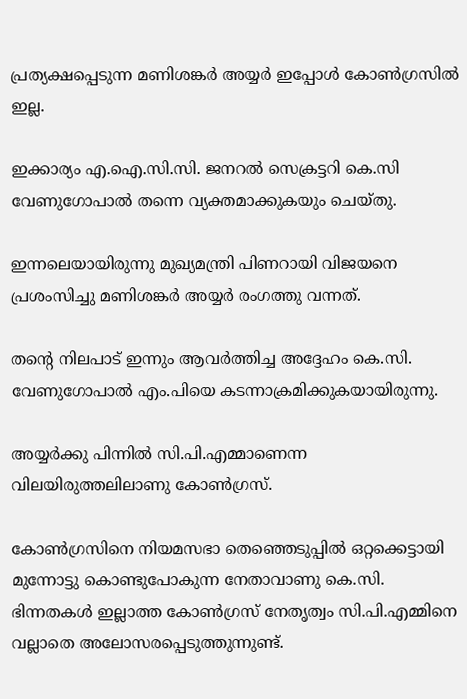പ്രത്യക്ഷപ്പെടുന്ന മണിശങ്കര്‍ അയ്യർ ഇപ്പോള്‍ കോണ്‍ഗ്രസില്‍ ഇല്ല.

ഇക്കാര്യം എ.ഐ.സി.സി. ജനറല്‍ സെക്രട്ടറി കെ.സി വേണുഗോപാല്‍ തന്നെ വ്യക്തമാക്കുകയും ചെയ്തു.

ഇന്നലെയായിരുന്നു മുഖ്യമന്ത്രി പിണറായി വിജയനെ പ്രശംസിച്ചു മണിശങ്കര്‍ അയ്യര്‍ രംഗത്തു വന്നത്.

തന്റെ നിലപാട് ഇന്നും ആവര്‍ത്തിച്ച അദ്ദേഹം കെ.സി. വേണുഗോപാല്‍ എം.പിയെ കടന്നാക്രമിക്കുകയായിരുന്നു.

അയ്യര്‍ക്കു പിന്നില്‍ സി.പി.എമ്മാണെന്ന വിലയിരുത്തലിലാണു കോണ്‍ഗ്രസ്.

കോണ്‍ഗ്രസിനെ നിയമസഭാ തെഞ്ഞെടുപ്പില്‍ ഒറ്റക്കെട്ടായി മുന്നോട്ടു കൊണ്ടുപോകുന്ന നേതാവാണു കെ.സി. ഭിന്നതകള്‍ ഇല്ലാത്ത കോണ്‍ഗ്രസ് നേതൃത്വം സി.പി.എമ്മിനെ വല്ലാതെ അലോസരപ്പെടുത്തുന്നുണ്ട്.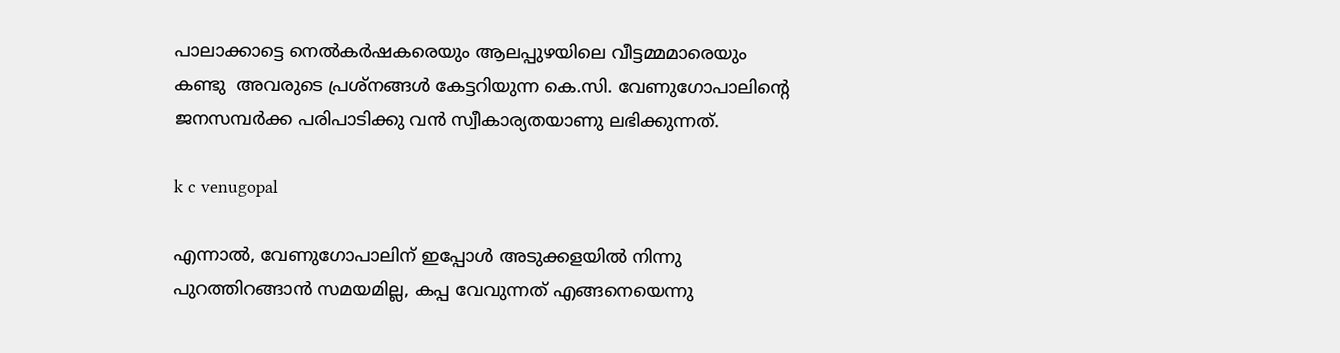പാലാക്കാട്ടെ നെല്‍കര്‍ഷകരെയും ആലപ്പുഴയിലെ വീട്ടമ്മമാരെയും കണ്ടു  അവരുടെ പ്രശ്‌നങ്ങള്‍ കേട്ടറിയുന്ന കെ.സി. വേണുഗോപാലിന്റെ ജനസമ്പര്‍ക്ക പരിപാടിക്കു വന്‍ സ്വീകാര്യതയാണു ലഭിക്കുന്നത്.

k c venugopal

എന്നാല്‍, വേണുഗോപാലിന് ഇപ്പോള്‍ അടുക്കളയില്‍ നിന്നു പുറത്തിറങ്ങാന്‍ സമയമില്ല, കപ്പ വേവുന്നത് എങ്ങനെയെന്നു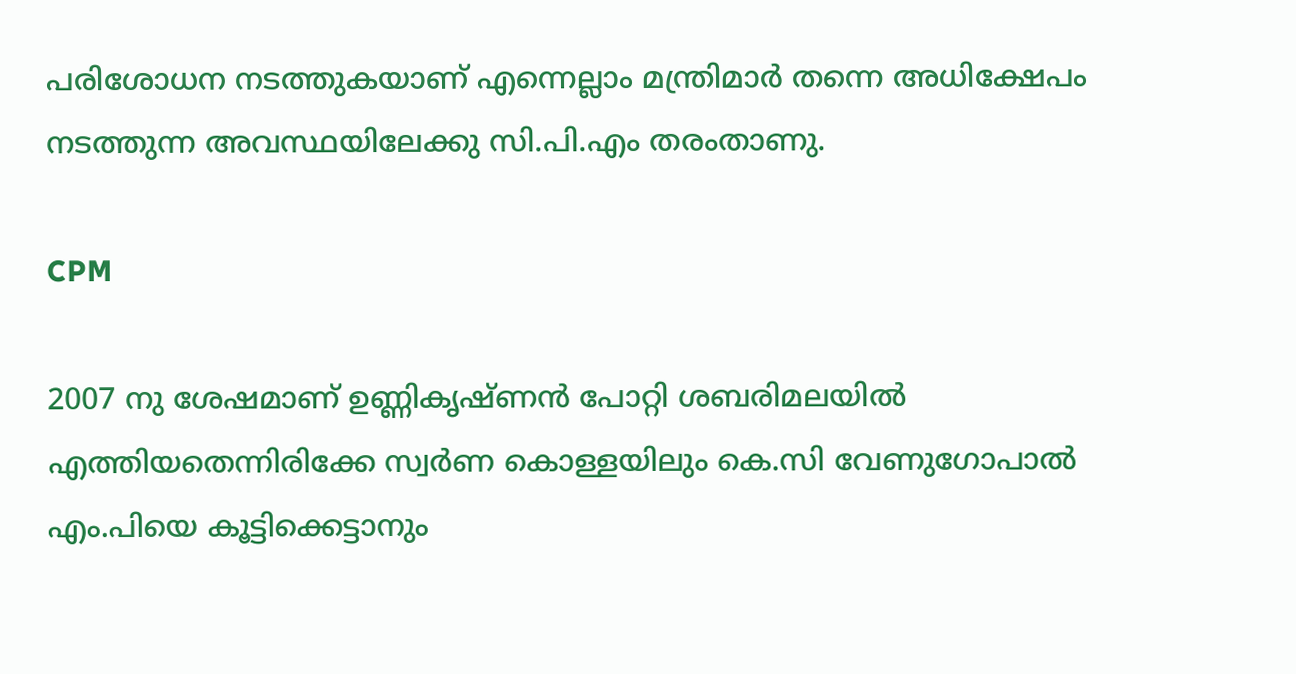പരിശോധന നടത്തുകയാണ് എന്നെല്ലാം മന്ത്രിമാര്‍ തന്നെ അധിക്ഷേപം നടത്തുന്ന അവസ്ഥയിലേക്കു സി.പി.എം തരംതാണു.

CPM

2007 നു ശേഷമാണ് ഉണ്ണികൃഷ്ണന്‍ പോറ്റി ശബരിമലയില്‍ എത്തിയതെന്നിരിക്കേ സ്വര്‍ണ കൊള്ളയിലും കെ.സി വേണുഗോപാല്‍ എം.പിയെ കൂട്ടിക്കെട്ടാനും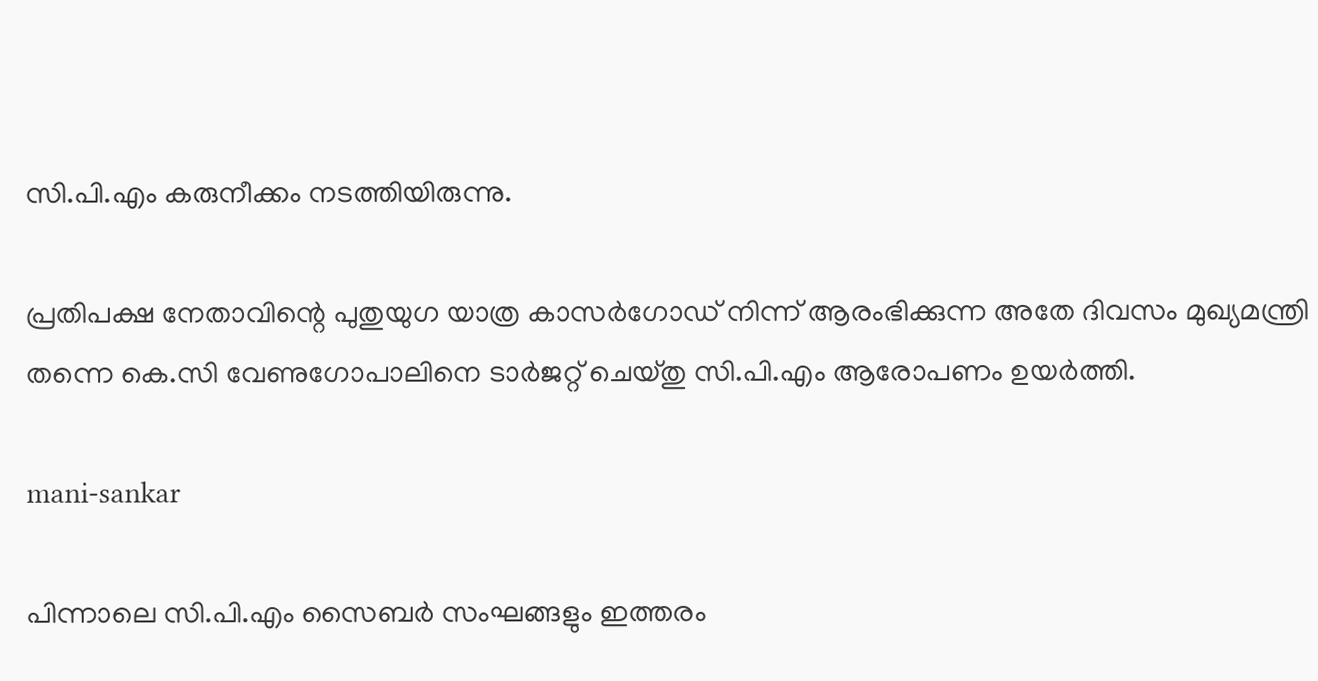സി.പി.എം കരുനീക്കം നടത്തിയിരുന്നു.

പ്രതിപക്ഷ നേതാവിന്റെ പുതുയുഗ യാത്ര കാസര്‍ഗോഡ് നിന്ന് ആരംഭിക്കുന്ന അതേ ദിവസം മുഖ്യമന്ത്രി തന്നെ കെ.സി വേണുഗോപാലിനെ ടാര്‍ജറ്റ് ചെയ്തു സി.പി.എം ആരോപണം ഉയര്‍ത്തി.

mani-sankar

പിന്നാലെ സി.പി.എം സൈബര്‍ സംഘങ്ങളും ഇത്തരം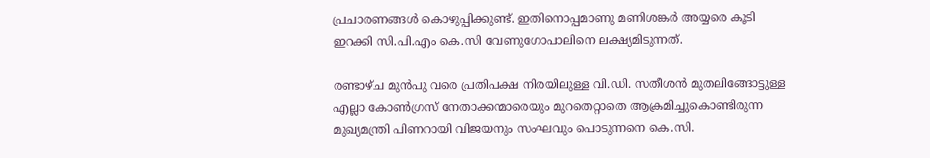പ്രചാരണങ്ങള്‍ കൊഴുപ്പിക്കുണ്ട്. ഇതിനൊപ്പമാണു മണിശങ്കര്‍ അയ്യരെ കൂടി ഇറക്കി സി.പി.എം കെ.സി വേണുഗോപാലിനെ ലക്ഷ്യമിടുന്നത്.

രണ്ടാഴ്ച മുന്‍പു വരെ പ്രതിപക്ഷ നിരയിലുള്ള വി.ഡി. സതീശന്‍ മുതലിങ്ങോട്ടുള്ള എല്ലാ കോണ്‍ഗ്രസ് നേതാക്കന്മാരെയും മുറതെറ്റാതെ ആക്രമിച്ചുകൊണ്ടിരുന്ന മുഖ്യമന്ത്രി പിണറായി വിജയനും സംഘവും പൊടുന്നനെ കെ.സി.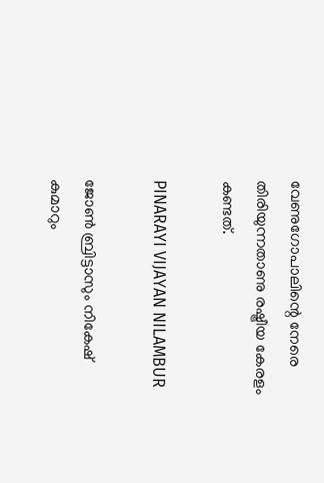വേണുഗോപാലിന്റെ നേരെ തിരിയുന്നതാണു രഷ്ട്രീയ കേരളം കണ്ടത്.

PINARAYI VIJAYAN NILAMBUR

ജോണ്‍ ബ്രിട്ടാസും നികേഷ് കുമാറും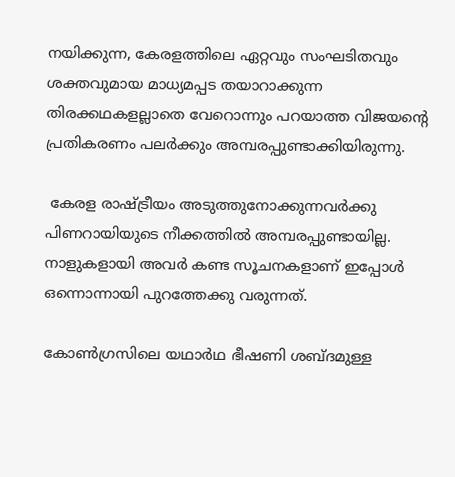നയിക്കുന്ന, കേരളത്തിലെ ഏറ്റവും സംഘടിതവും ശക്തവുമായ മാധ്യമപ്പട തയാറാക്കുന്ന തിരക്കഥകളല്ലാതെ വേറൊന്നും പറയാത്ത വിജയന്റെ പ്രതികരണം പലര്‍ക്കും അമ്പരപ്പുണ്ടാക്കിയിരുന്നു.

 കേരള രാഷ്ട്രീയം അടുത്തുനോക്കുന്നവര്‍ക്കു പിണറായിയുടെ നീക്കത്തില്‍ അമ്പരപ്പുണ്ടായില്ല. നാളുകളായി അവര്‍ കണ്ട സൂചനകളാണ് ഇപ്പോള്‍ ഒന്നൊന്നായി പുറത്തേക്കു വരുന്നത്.

കോണ്‍ഗ്രസിലെ യഥാര്‍ഥ ഭീഷണി ശബ്ദമുള്ള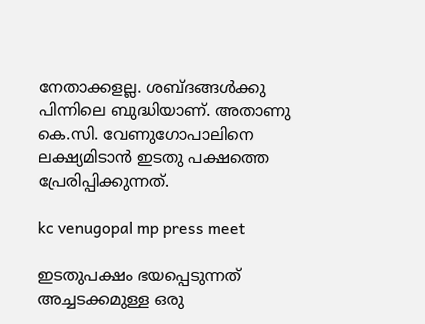നേതാക്കളല്ല. ശബ്ദങ്ങള്‍ക്കു പിന്നിലെ ബുദ്ധിയാണ്. അതാണു കെ.സി. വേണുഗോപാലിനെ ലക്ഷ്യമിടാന്‍ ഇടതു പക്ഷത്തെ പ്രേരിപ്പിക്കുന്നത്.

kc venugopal mp press meet

ഇടതുപക്ഷം ഭയപ്പെടുന്നത് അച്ചടക്കമുള്ള ഒരു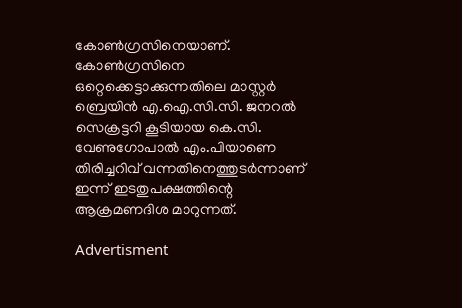കോണ്‍ഗ്രസിനെയാണ്. കോണ്‍ഗ്രസിനെ ഒറ്റെക്കെട്ടാക്കുന്നതിലെ മാസ്റ്റര്‍ ബ്രെയിന്‍ എ.ഐ.സി.സി. ജനറല്‍ സെക്രട്ടറി കൂടിയായ കെ.സി. വേണുഗോപാല്‍ എം.പിയാണെ തിരിച്ചറിവ് വന്നതിനെത്തുടര്‍ന്നാണ് ഇന്ന് ഇടതുപക്ഷത്തിന്റെ ആക്രമണദിശ മാറുന്നത്.

Advertisment